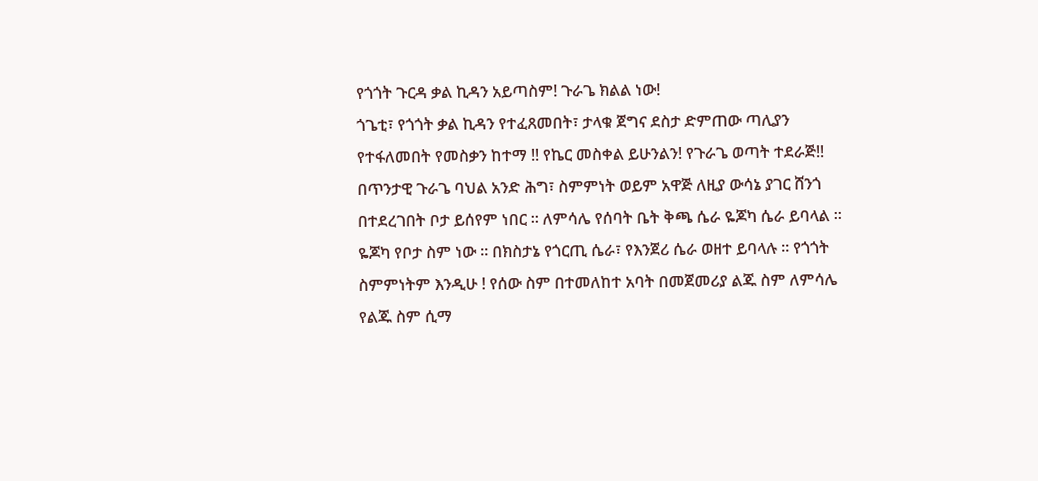የጎጎት ጉርዳ ቃል ኪዳን አይጣስም! ጉራጌ ክልል ነው!
ጎጌቲ፣ የጎጎት ቃል ኪዳን የተፈጸመበት፣ ታላቁ ጀግና ደስታ ድምጠው ጣሊያን የተፋለመበት የመስቃን ከተማ !! የኬር መስቀል ይሁንልን! የጉራጌ ወጣት ተደራጅ!! በጥንታዊ ጉራጌ ባህል አንድ ሕግ፣ ስምምነት ወይም አዋጅ ለዚያ ውሳኔ ያገር ሸንጎ በተደረገበት ቦታ ይሰየም ነበር ። ለምሳሌ የሰባት ቤት ቅጫ ሴራ ዬጆካ ሴራ ይባላል ። ዬጆካ የቦታ ስም ነው ። በክስታኔ የጎርጢ ሴራ፣ የእንጀሪ ሴራ ወዘተ ይባላሉ ። የጎጎት ስምምነትም እንዲሁ ! የሰው ስም በተመለከተ አባት በመጀመሪያ ልጁ ስም ለምሳሌ የልጁ ስም ሲማ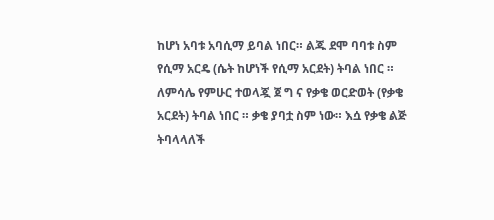ከሆነ አባቱ አባሲማ ይባል ነበር። ልጁ ደሞ ባባቱ ስም የሲማ አርዴ (ሴት ከሆነች የሲማ አርደት) ትባል ነበር ። ለምሳሌ የምሁር ተወላጇ ጀ ግ ና የቃቄ ወርድወት (የቃቄ አርደት) ትባል ነበር ። ቃቄ ያባቷ ስም ነው። እሷ የቃቄ ልጅ ትባላላለች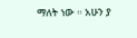ማለት ነው ። አሁን ያ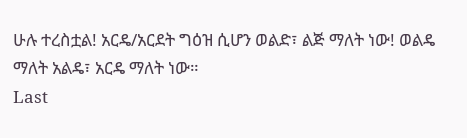ሁሉ ተረስቷል! አርዴ/አርደት ግዕዝ ሲሆን ወልድ፣ ልጅ ማለት ነው! ወልዴ ማለት አልዴ፣ አርዴ ማለት ነው።
Last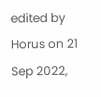edited by Horus on 21 Sep 2022,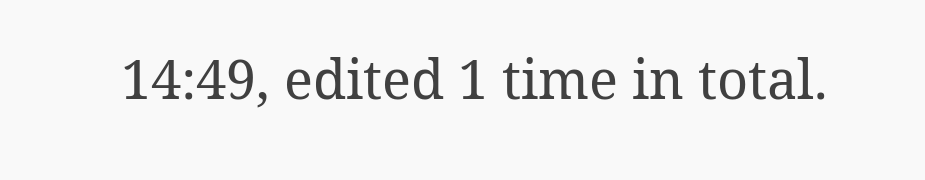14:49, edited 1 time in total.